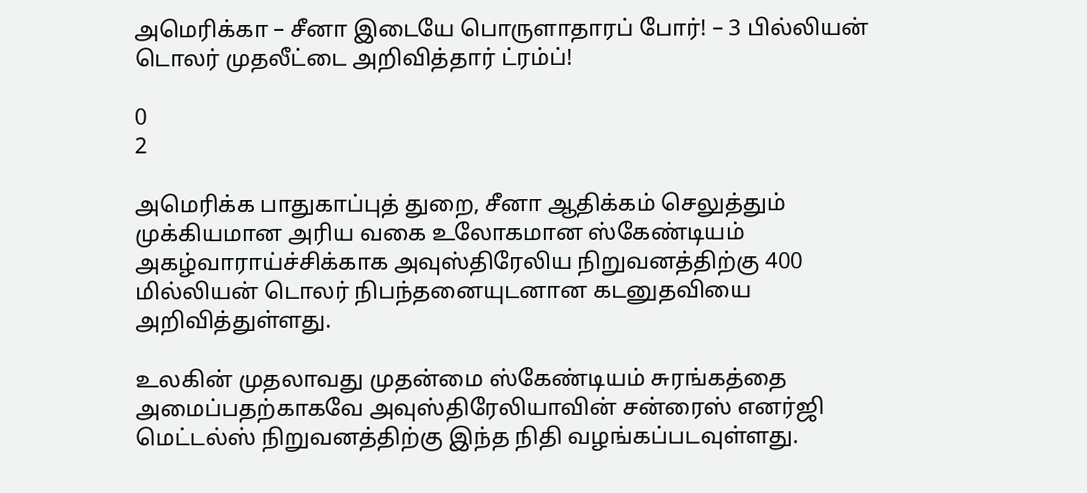அமெரிக்கா – சீனா இடையே பொருளாதாரப் போர்! – 3 பில்லியன் டொலர் முதலீட்டை அறிவித்தார் ட்ரம்ப்!

0
2

அமெரிக்க பாதுகாப்புத் துறை, சீனா ஆதிக்கம் செலுத்தும் முக்கியமான அரிய வகை உலோகமான ஸ்கேண்டியம் அகழ்வாராய்ச்சிக்காக அவுஸ்திரேலிய நிறுவனத்திற்கு 400 மில்லியன் டொலர் நிபந்தனையுடனான கடனுதவியை அறிவித்துள்ளது.

உலகின் முதலாவது முதன்மை ஸ்கேண்டியம் சுரங்கத்தை அமைப்பதற்காகவே அவுஸ்திரேலியாவின் சன்ரைஸ் எனர்ஜி மெட்டல்ஸ் நிறுவனத்திற்கு இந்த நிதி வழங்கப்படவுள்ளது.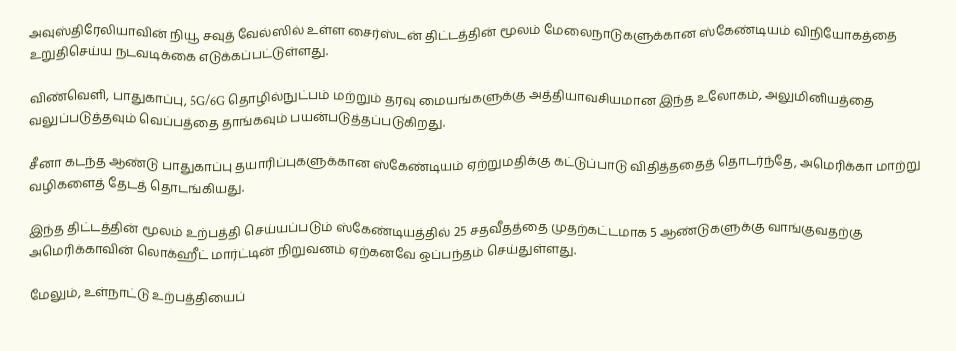அவுஸ்திரேலியாவின் நியூ சவுத் வேல்ஸில் உள்ள சைர்ஸ்டன் திட்டத்தின் மூலம் மேலைநாடுகளுக்கான ஸ்கேண்டியம் விநியோகத்தை உறுதிசெய்ய நடவடிக்கை எடுக்கப்பட்டுள்ளது.

விண்வெளி, பாதுகாப்பு, 5G/6G தொழில்நுட்பம் மற்றும் தரவு மையங்களுக்கு அத்தியாவசியமான இந்த உலோகம், அலுமினியத்தை வலுப்படுத்தவும் வெப்பத்தை தாங்கவும் பயன்படுத்தப்படுகிறது.

சீனா கடந்த ஆண்டு பாதுகாப்பு தயாரிப்புகளுக்கான ஸ்கேண்டியம் ஏற்றுமதிக்கு கட்டுப்பாடு விதித்ததைத் தொடர்ந்தே, அமெரிக்கா மாற்று வழிகளைத் தேடத் தொடங்கியது.

இந்த திட்டத்தின் மூலம் உற்பத்தி செய்யப்படும் ஸ்கேண்டியத்தில் 25 சதவீதத்தை முதற்கட்டமாக 5 ஆண்டுகளுக்கு வாங்குவதற்கு அமெரிக்காவின் லொக்ஹீட் மார்ட்டின் நிறுவனம் ஏற்கனவே ஒப்பந்தம் செய்துள்ளது.

மேலும், உள்நாட்டு உற்பத்தியைப்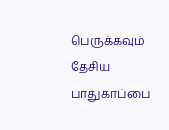பெருக்கவும் தேசிய பாதுகாப்பை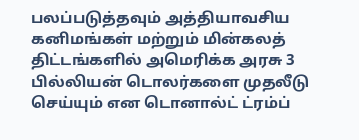பலப்படுத்தவும் அத்தியாவசிய கனிமங்கள் மற்றும் மின்கலத் திட்டங்களில் அமெரிக்க அரசு 3 பில்லியன் டொலர்களை முதலீடு செய்யும் என டொனால்ட் ட்ரம்ப்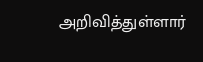அறிவித்துள்ளார்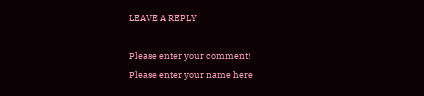LEAVE A REPLY

Please enter your comment!
Please enter your name here